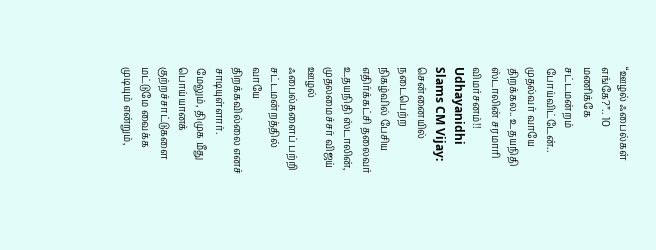“ஊழல் ஃபைல்கள் எங்கே?”.. 10 மணிக்கே சட்டமன்றம் போய்விட்டேன்.. முதல்வர் வாயே திறக்கல.. உதயநிதி ஸ்டாலின் சரமாரி விமர்சனம்!!
Udhayanidhi Slams CM Vijay: சென்னையில் நடைபெற்ற நிகழ்வில் பேசிய எதிர்க்கட்சி தலைவர் உதயநிதி ஸ்டாலின், முதலமைச்சர் விஜய் ஊழல் ஃபைல்களைப் பற்றி சட்டமன்றத்தில் வாயே திறக்கவில்லை எனச் சாடியுள்ளார். மேலும், திமுக மீது பொய்யானக் குற்றச்சாட்டுகளை மட்டுமே வைக்க முடியும் என்றும்,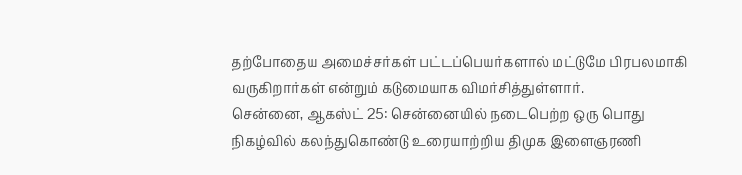தற்போதைய அமைச்சர்கள் பட்டப்பெயர்களால் மட்டுமே பிரபலமாகி வருகிறார்கள் என்றும் கடுமையாக விமர்சித்துள்ளார்.
சென்னை, ஆகஸ்ட் 25: சென்னையில் நடைபெற்ற ஒரு பொது நிகழ்வில் கலந்துகொண்டு உரையாற்றிய திமுக இளைஞரணி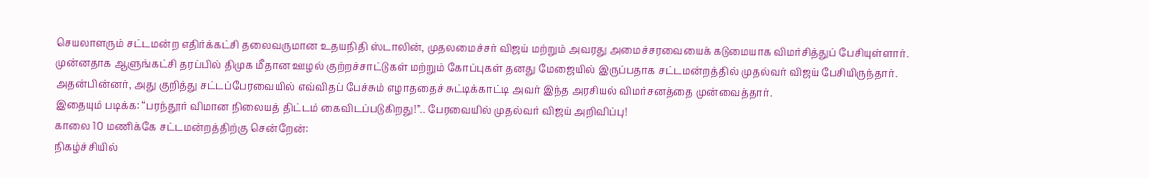செயலாளரும் சட்டமன்ற எதிர்க்கட்சி தலைவருமான உதயநிதி ஸ்டாலின், முதலமைச்சர் விஜய் மற்றும் அவரது அமைச்சரவையைக் கடுமையாக விமர்சித்துப் பேசியுள்ளார். முன்னதாக ஆளுங்கட்சி தரப்பில் திமுக மீதான ஊழல் குற்றச்சாட்டுகள் மற்றும் கோப்புகள் தனது மேஜையில் இருப்பதாக சட்டமன்றத்தில் முதல்வர் விஜய் பேசியிருந்தார். அதன்பின்னர், அது குறித்து சட்டப்பேரவையில் எவ்விதப் பேச்சும் எழாததைச் சுட்டிக்காட்டி அவர் இந்த அரசியல் விமர்சனத்தை முன்வைத்தார்.
இதையும் படிக்க: “பரந்தூர் விமான நிலையத் திட்டம் கைவிடப்படுகிறது!”.. பேரவையில் முதல்வர் விஜய் அறிவிப்பு!
காலை 10 மணிக்கே சட்டமன்றத்திற்கு சென்றேன்:
நிகழ்ச்சியில்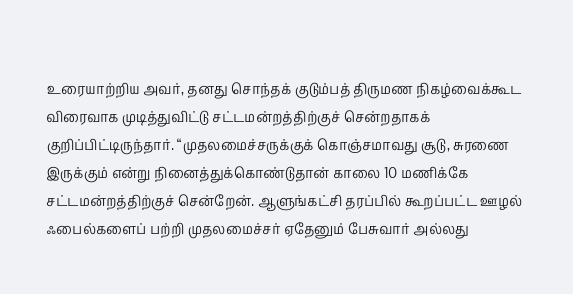உரையாற்றிய அவர், தனது சொந்தக் குடும்பத் திருமண நிகழ்வைக்கூட விரைவாக முடித்துவிட்டு சட்டமன்றத்திற்குச் சென்றதாகக் குறிப்பிட்டிருந்தார். “முதலமைச்சருக்குக் கொஞ்சமாவது சூடு, சுரணை இருக்கும் என்று நினைத்துக்கொண்டுதான் காலை 10 மணிக்கே சட்டமன்றத்திற்குச் சென்றேன். ஆளுங்கட்சி தரப்பில் கூறப்பட்ட ஊழல் ஃபைல்களைப் பற்றி முதலமைச்சர் ஏதேனும் பேசுவார் அல்லது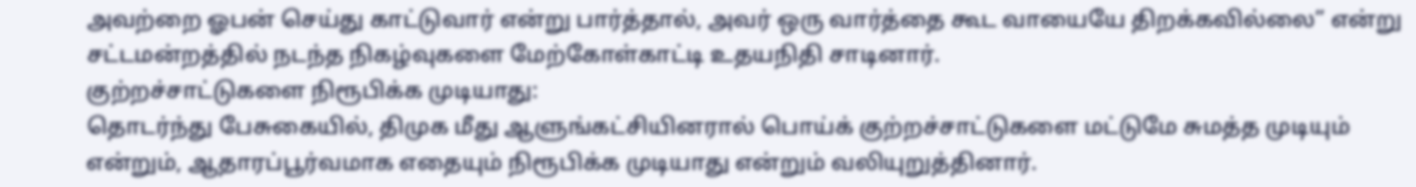அவற்றை ஓபன் செய்து காட்டுவார் என்று பார்த்தால், அவர் ஒரு வார்த்தை கூட வாயையே திறக்கவில்லை” என்று சட்டமன்றத்தில் நடந்த நிகழ்வுகளை மேற்கோள்காட்டி உதயநிதி சாடினார்.
குற்றச்சாட்டுகளை நிரூபிக்க முடியாது:
தொடர்ந்து பேசுகையில், திமுக மீது ஆளுங்கட்சியினரால் பொய்க் குற்றச்சாட்டுகளை மட்டுமே சுமத்த முடியும் என்றும், ஆதாரப்பூர்வமாக எதையும் நிரூபிக்க முடியாது என்றும் வலியுறுத்தினார்.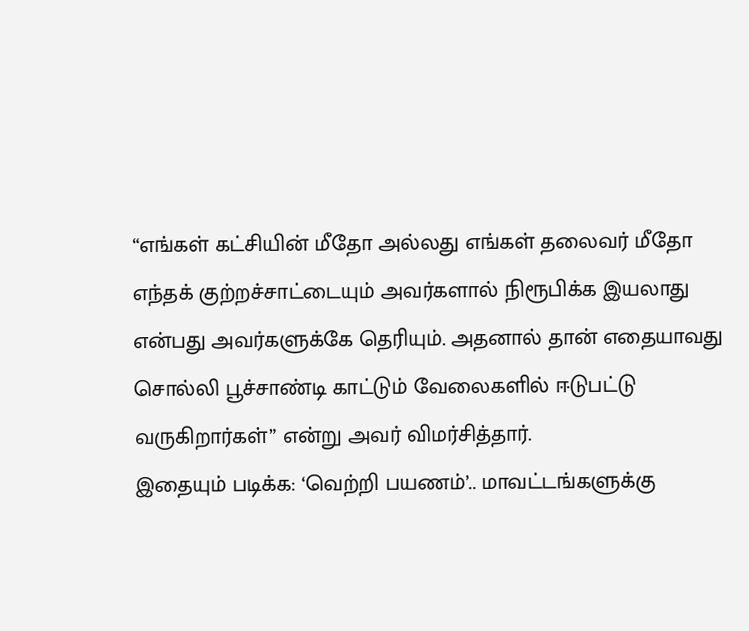“எங்கள் கட்சியின் மீதோ அல்லது எங்கள் தலைவர் மீதோ எந்தக் குற்றச்சாட்டையும் அவர்களால் நிரூபிக்க இயலாது என்பது அவர்களுக்கே தெரியும். அதனால் தான் எதையாவது சொல்லி பூச்சாண்டி காட்டும் வேலைகளில் ஈடுபட்டு வருகிறார்கள்” என்று அவர் விமர்சித்தார்.
இதையும் படிக்க: ‘வெற்றி பயணம்’.. மாவட்டங்களுக்கு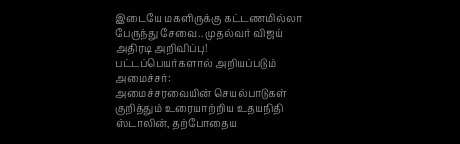இடையே மகளிருக்கு கட்டணமில்லா பேருந்து சேவை.. முதல்வர் விஜய் அதிரடி அறிவிப்பு!
பட்டப்பெயர்களால் அறியப்படும் அமைச்சர்:
அமைச்சரவையின் செயல்பாடுகள் குறித்தும் உரையாற்றிய உதயநிதி ஸ்டாலின், தற்போதைய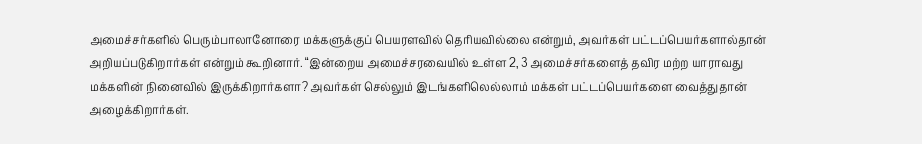அமைச்சர்களில் பெரும்பாலானோரை மக்களுக்குப் பெயரளவில் தெரியவில்லை என்றும், அவர்கள் பட்டப்பெயர்களால்தான் அறியப்படுகிறார்கள் என்றும் கூறினார். “இன்றைய அமைச்சரவையில் உள்ள 2, 3 அமைச்சர்களைத் தவிர மற்ற யாராவது மக்களின் நினைவில் இருக்கிறார்களா? அவர்கள் செல்லும் இடங்களிலெல்லாம் மக்கள் பட்டப்பெயர்களை வைத்துதான் அழைக்கிறார்கள்.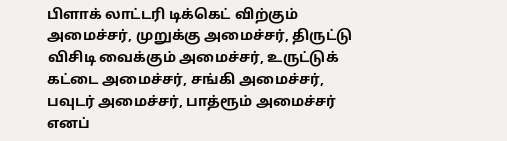பிளாக் லாட்டரி டிக்கெட் விற்கும் அமைச்சர், முறுக்கு அமைச்சர், திருட்டு விசிடி வைக்கும் அமைச்சர், உருட்டுக் கட்டை அமைச்சர், சங்கி அமைச்சர், பவுடர் அமைச்சர், பாத்ரூம் அமைச்சர் எனப்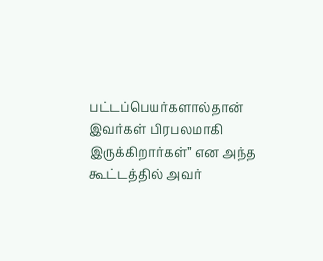பட்டப்பெயர்களால்தான் இவர்கள் பிரபலமாகி இருக்கிறார்கள்” என அந்த கூட்டத்தில் அவர்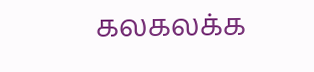கலகலக்க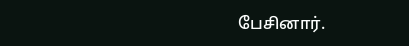பேசினார்.